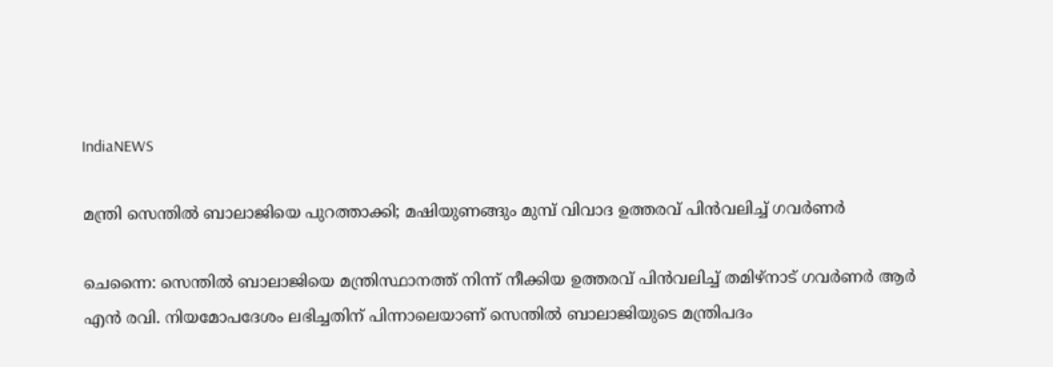IndiaNEWS

മന്ത്രി സെന്തില്‍ ബാലാജിയെ പുറത്താക്കി; മഷിയുണങ്ങും മുമ്പ് വിവാദ ഉത്തരവ് പിന്‍വലിച്ച് ഗവര്‍ണര്‍

ചെന്നൈ: സെന്തില്‍ ബാലാജിയെ മന്ത്രിസ്ഥാനത്ത് നിന്ന് നീക്കിയ ഉത്തരവ് പിന്‍വലിച്ച് തമിഴ്‌നാട് ഗവര്‍ണര്‍ ആര്‍ എന്‍ രവി. നിയമോപദേശം ലഭിച്ചതിന് പിന്നാലെയാണ് സെന്തില്‍ ബാലാജിയുടെ മന്ത്രിപദം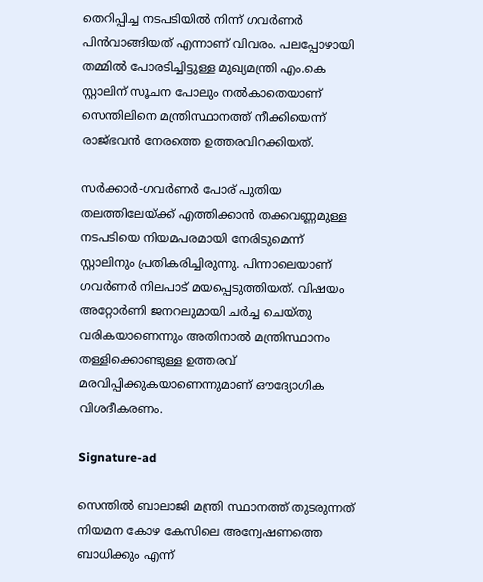തെറിപ്പിച്ച നടപടിയില്‍ നിന്ന് ഗവര്‍ണര്‍ പിന്‍വാങ്ങിയത് എന്നാണ് വിവരം. പലപ്പോഴായി തമ്മില്‍ പോരടിച്ചിട്ടുള്ള മുഖ്യമന്ത്രി എം.കെ സ്റ്റാലിന് സൂചന പോലും നല്‍കാതെയാണ് സെന്തിലിനെ മന്ത്രിസ്ഥാനത്ത് നീക്കിയെന്ന് രാജ്ഭവന്‍ നേരത്തെ ഉത്തരവിറക്കിയത്.

സര്‍ക്കാര്‍-ഗവര്‍ണര്‍ പോര് പുതിയ തലത്തിലേയ്ക്ക് എത്തിക്കാന്‍ തക്കവണ്ണമുള്ള നടപടിയെ നിയമപരമായി നേരിടുമെന്ന് സ്റ്റാലിനും പ്രതികരിച്ചിരുന്നു. പിന്നാലെയാണ് ഗവര്‍ണര്‍ നിലപാട് മയപ്പെടുത്തിയത്. വിഷയം അറ്റോര്‍ണി ജനറലുമായി ചര്‍ച്ച ചെയ്തു വരികയാണെന്നും അതിനാല്‍ മന്ത്രിസ്ഥാനം തള്ളിക്കൊണ്ടുള്ള ഉത്തരവ് മരവിപ്പിക്കുകയാണെന്നുമാണ് ഔദ്യോഗിക വിശദീകരണം.

Signature-ad

സെന്തില്‍ ബാലാജി മന്ത്രി സ്ഥാനത്ത് തുടരുന്നത് നിയമന കോഴ കേസിലെ അന്വേഷണത്തെ ബാധിക്കും എന്ന്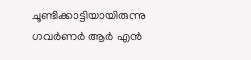ചൂണ്ടിക്കാട്ടിയായിരുന്നു ഗവര്‍ണര്‍ ആര്‍ എന്‍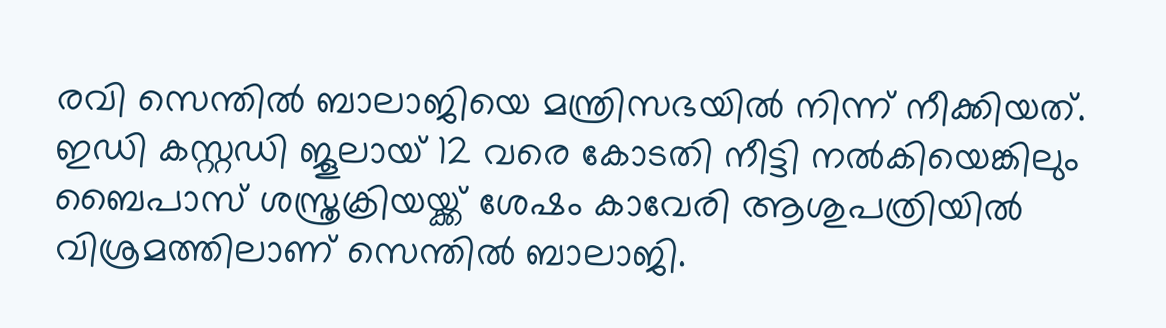രവി സെന്തില്‍ ബാലാജിയെ മന്ത്രിസഭയില്‍ നിന്ന് നീക്കിയത്. ഇഡി കസ്റ്റഡി ജൂലായ് 12 വരെ കോടതി നീട്ടി നല്‍കിയെങ്കിലും ബൈപാസ് ശസ്ത്രക്രിയയ്ക്ക് ശേഷം കാവേരി ആശുപത്രിയില്‍ വിശ്രമത്തിലാണ് സെന്തില്‍ ബാലാജി.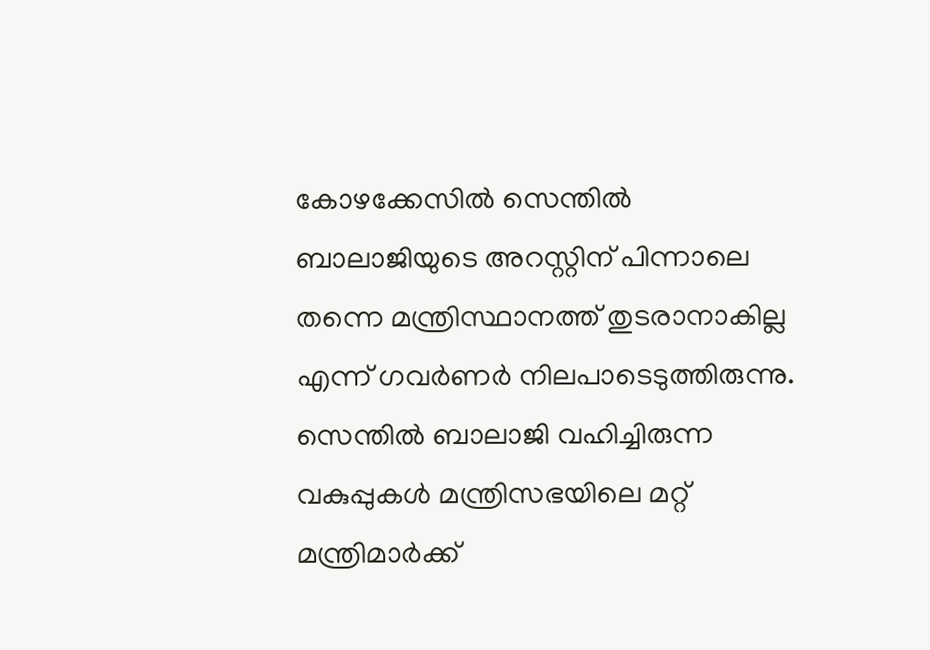കോഴക്കേസില്‍ സെന്തില്‍ ബാലാജിയുടെ അറസ്റ്റിന് പിന്നാലെ തന്നെ മന്ത്രിസ്ഥാനത്ത് തുടരാനാകില്ല എന്ന് ഗവര്‍ണര്‍ നിലപാടെടുത്തിരുന്നു. സെന്തില്‍ ബാലാജി വഹിച്ചിരുന്ന വകുപ്പുകള്‍ മന്ത്രിസഭയിലെ മറ്റ് മന്ത്രിമാര്‍ക്ക്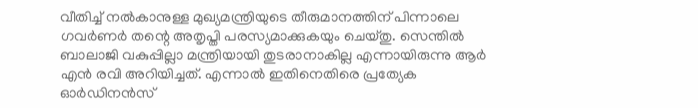വീതിച്ച് നല്‍കാനുള്ള മുഖ്യമന്ത്രിയുടെ തീരുമാനത്തിന് പിന്നാലെ ഗവര്‍ണര്‍ തന്റെ അതൃപ്തി പരസ്യമാക്കുകയും ചെയ്തു. സെന്തില്‍ ബാലാജി വകുപ്പില്ലാ മന്ത്രിയായി തുടരാനാകില്ല എന്നായിരുന്നു ആര്‍ എന്‍ രവി അറിയിച്ചത്. എന്നാല്‍ ഇതിനെതിരെ പ്രത്യേക ഓര്‍ഡിനന്‍സ്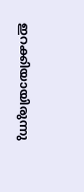ഇറക്കിയായിരുന്നു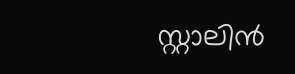സ്റ്റാലിന്‍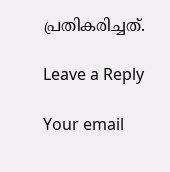പ്രതികരിച്ചത്.

Leave a Reply

Your email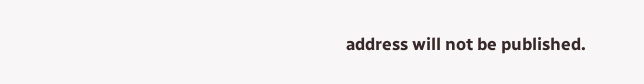address will not be published.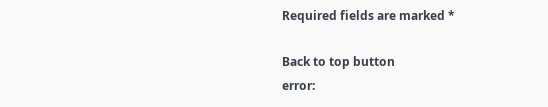Required fields are marked *

Back to top button
error: